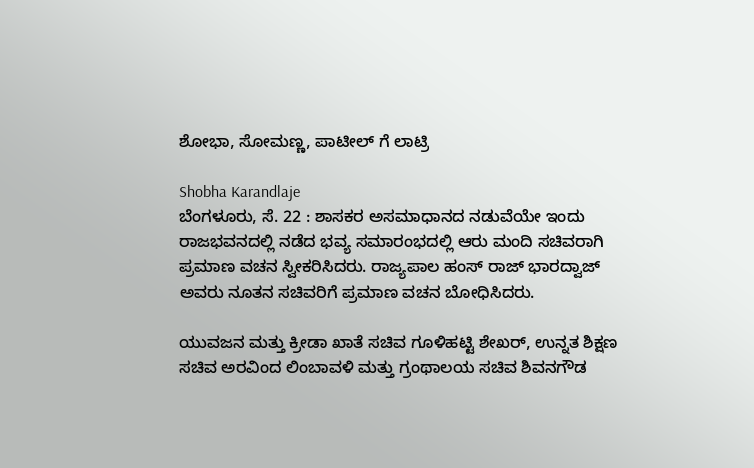ಶೋಭಾ, ಸೋಮಣ್ಣ, ಪಾಟೀಲ್ ಗೆ ಲಾಟ್ರಿ

Shobha Karandlaje
ಬೆಂಗಳೂರು, ಸೆ. 22 : ಶಾಸಕರ ಅಸಮಾಧಾನದ ನಡುವೆಯೇ ಇಂದು ರಾಜಭವನದಲ್ಲಿ ನಡೆದ ಭವ್ಯ ಸಮಾರಂಭದಲ್ಲಿ ಆರು ಮಂದಿ ಸಚಿವರಾಗಿ ಪ್ರಮಾಣ ವಚನ ಸ್ವೀಕರಿಸಿದರು. ರಾಜ್ಯಪಾಲ ಹಂಸ್ ರಾಜ್ ಭಾರದ್ವಾಜ್ ಅವರು ನೂತನ ಸಚಿವರಿಗೆ ಪ್ರಮಾಣ ವಚನ ಬೋಧಿಸಿದರು.

ಯುವಜನ ಮತ್ತು ಕ್ರೀಡಾ ಖಾತೆ ಸಚಿವ ಗೂಳಿಹಟ್ಟಿ ಶೇಖರ್, ಉನ್ನತ ಶಿಕ್ಷಣ ಸಚಿವ ಅರವಿಂದ ಲಿಂಬಾವಳಿ ಮತ್ತು ಗ್ರಂಥಾಲಯ ಸಚಿವ ಶಿವನಗೌಡ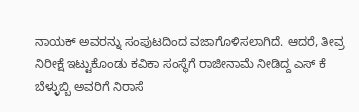ನಾಯಕ್ ಅವರನ್ನು ಸಂಪುಟದಿಂದ ವಜಾಗೊಳಿಸಲಾಗಿದೆ. ಆದರೆ, ತೀವ್ರ ನಿರೀಕ್ಷೆ ಇಟ್ಟುಕೊಂಡು ಕವಿಕಾ ಸಂಸ್ಥೆಗೆ ರಾಜೀನಾಮೆ ನೀಡಿದ್ದ ಎಸ್ ಕೆ ಬೆಳ್ಳುಬ್ಬಿ ಅವರಿಗೆ ನಿರಾಸೆ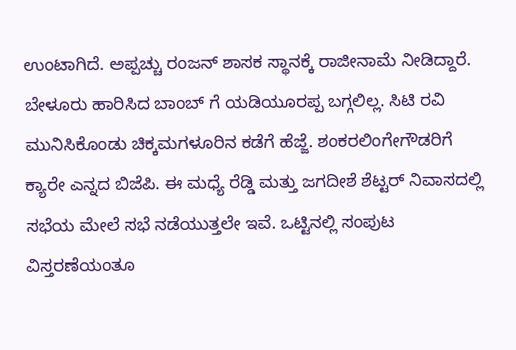ಉಂಟಾಗಿದೆ. ಅಪ್ಪಚ್ಚು ರಂಜನ್ ಶಾಸಕ ಸ್ಥಾನಕ್ಕೆ ರಾಜೀನಾಮೆ ನೀಡಿದ್ದಾರೆ. ಬೇಳೂರು ಹಾರಿಸಿದ ಬಾಂಬ್ ಗೆ ಯಡಿಯೂರಪ್ಪ ಬಗ್ಗಲಿಲ್ಲ. ಸಿಟಿ ರವಿ ಮುನಿಸಿಕೊಂಡು ಚಿಕ್ಕಮಗಳೂರಿನ ಕಡೆಗೆ ಹೆಜ್ಜೆ. ಶಂಕರಲಿಂಗೇಗೌಡರಿಗೆ ಕ್ಯಾರೇ ಎನ್ನದ ಬಿಜೆಪಿ. ಈ ಮಧ್ಯೆ ರೆಡ್ಡಿ ಮತ್ತು ಜಗದೀಶೆ ಶೆಟ್ಟರ್ ನಿವಾಸದಲ್ಲಿ ಸಭೆಯ ಮೇಲೆ ಸಭೆ ನಡೆಯುತ್ತಲೇ ಇವೆ. ಒಟ್ಟಿನಲ್ಲಿ ಸಂಪುಟ ವಿಸ್ತರಣೆಯಂತೂ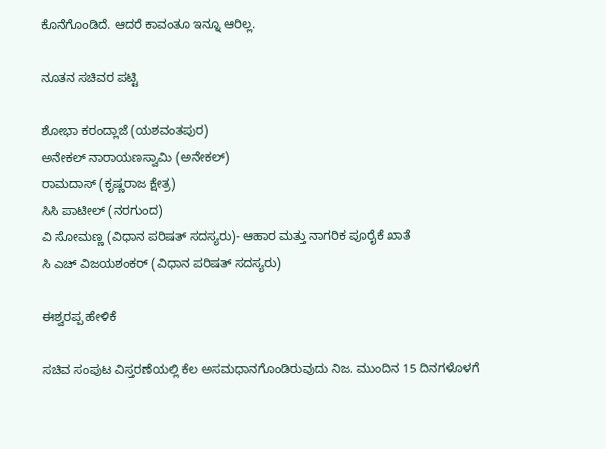ಕೊನೆಗೊಂಡಿದೆ. ಆದರೆ ಕಾವಂತೂ ಇನ್ನೂ ಆರಿಲ್ಲ.

ನೂತನ ಸಚಿವರ ಪಟ್ಟಿ

ಶೋಭಾ ಕರಂದ್ಲಾಜೆ (ಯಶವಂತಪುರ)
ಅನೇಕಲ್ ನಾರಾಯಣಸ್ವಾಮಿ (ಅನೇಕಲ್)
ರಾಮದಾಸ್ (ಕೃಷ್ಣರಾಜ ಕ್ಷೇತ್ರ)
ಸಿಸಿ ಪಾಟೀಲ್ (ನರಗುಂದ)
ವಿ ಸೋಮಣ್ಣ (ವಿಧಾನ ಪರಿಷತ್ ಸದಸ್ಯರು)- ಆಹಾರ ಮತ್ತು ನಾಗರಿಕ ಪೂರೈಕೆ ಖಾತೆ
ಸಿ ಎಚ್ ವಿಜಯಶಂಕರ್ (ವಿಧಾನ ಪರಿಷತ್ ಸದಸ್ಯರು)

ಈಶ್ವರಪ್ಪ ಹೇಳಿಕೆ

ಸಚಿವ ಸಂಪುಟ ವಿಸ್ತರಣೆಯಲ್ಲಿ ಕೆಲ ಅಸಮಧಾನಗೊಂಡಿರುವುದು ನಿಜ. ಮುಂದಿನ 15 ದಿನಗಳೊಳಗೆ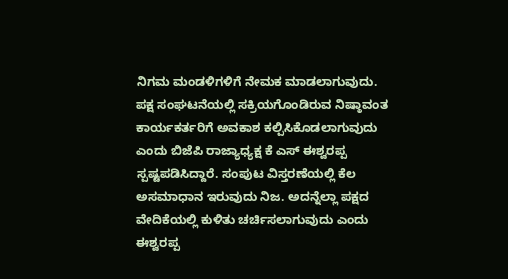ನಿಗಮ ಮಂಡಳಿಗಳಿಗೆ ನೇಮಕ ಮಾಡಲಾಗುವುದು. ಪಕ್ಷ ಸಂಘಟನೆಯಲ್ಲಿ ಸಕ್ರಿಯಗೊಂಡಿರುವ ನಿಷ್ಠಾವಂತ ಕಾರ್ಯಕರ್ತರಿಗೆ ಅವಕಾಶ ಕಲ್ಪಿಸಿಕೊಡಲಾಗುವುದು ಎಂದು ಬಿಜೆಪಿ ರಾಜ್ಯಾಧ್ಯಕ್ಷ ಕೆ ಎಸ್ ಈಶ್ವರಪ್ಪ ಸ್ಪಷ್ಟಪಡಿಸಿದ್ದಾರೆ. ಸಂಪುಟ ವಿಸ್ತರಣೆಯಲ್ಲಿ ಕೆಲ ಅಸಮಾಧಾನ ಇರುವುದು ನಿಜ. ಅದನ್ನೆಲ್ಲಾ ಪಕ್ಷದ ವೇದಿಕೆಯಲ್ಲಿ ಕುಳಿತು ಚರ್ಚಿಸಲಾಗುವುದು ಎಂದು ಈಶ್ವರಪ್ಪ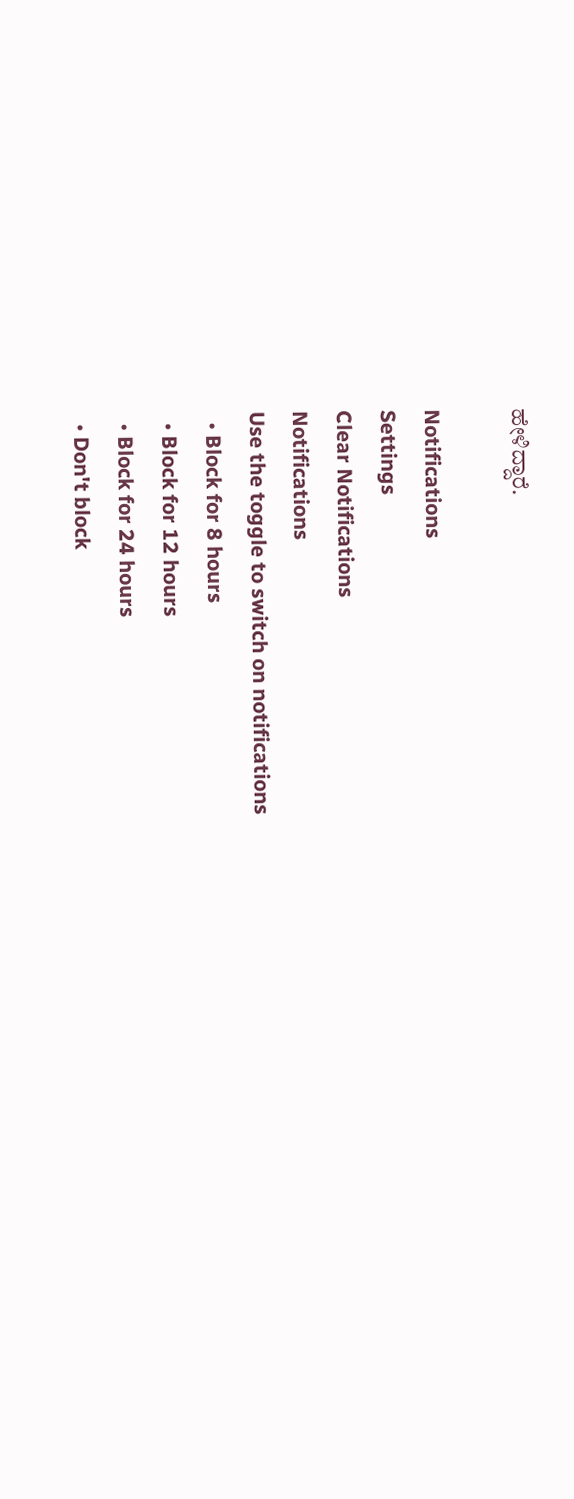ಹೇಳಿದ್ದಾರೆ.

Notifications
Settings
Clear Notifications
Notifications
Use the toggle to switch on notifications
  • Block for 8 hours
  • Block for 12 hours
  • Block for 24 hours
  • Don't block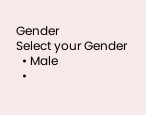Gender
Select your Gender
  • Male
  •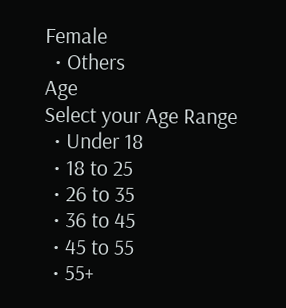Female
  • Others
Age
Select your Age Range
  • Under 18
  • 18 to 25
  • 26 to 35
  • 36 to 45
  • 45 to 55
  • 55+